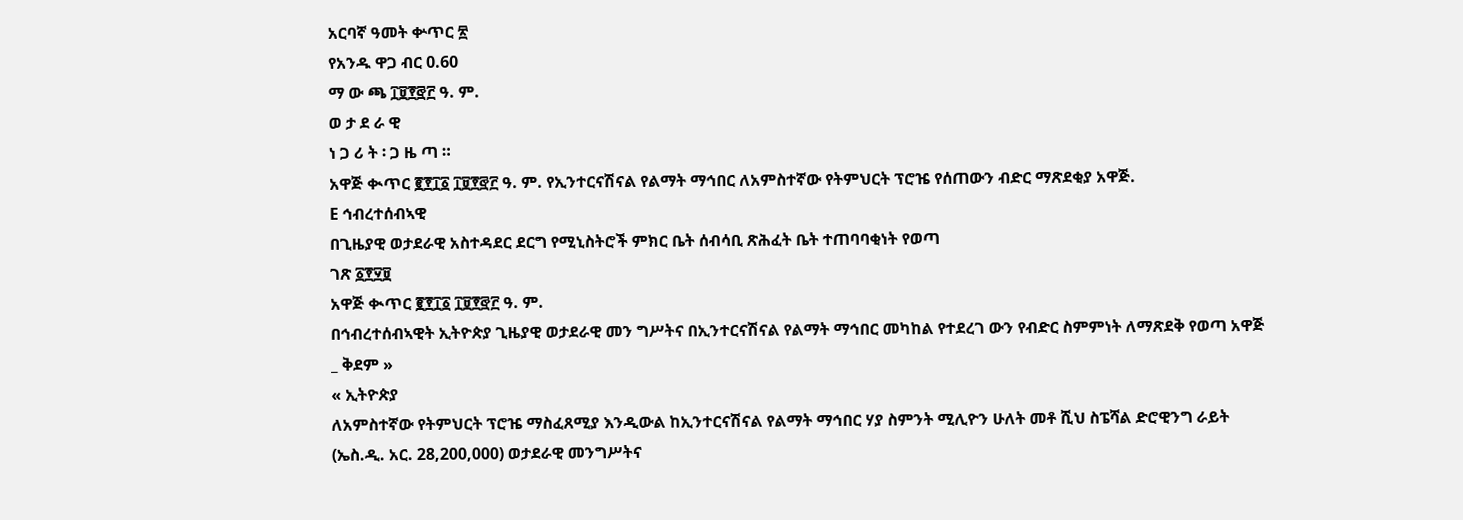አርባኛ ዓመት ቍጥር ፳
የአንዱ ዋጋ ብር 0.60
ማ ው ጫ ፲፱፻፸፫ ዓ. ም.
ወ ታ ደ ራ ዊ
ነ ጋ ሪ ት ፡ ጋ ዜ ጣ ።
አዋጅ ቊጥር ፪፻፲፩ ፲፱፻፸፫ ዓ. ም. የኢንተርናሽናል የልማት ማኅበር ለአምስተኛው የትምህርት ፕሮዤ የሰጠውን ብድር ማጽደቂያ አዋጅ.
E ኅብረተሰብኣዊ
በጊዜያዊ ወታደራዊ አስተዳደር ደርግ የሚኒስትሮች ምክር ቤት ሰብሳቢ ጽሕፈት ቤት ተጠባባቂነት የወጣ
ገጽ ፩፻፶፱
አዋጅ ቊጥር ፪፻፲፩ ፲፱፻፸፫ ዓ. ም.
በኅብረተሰብኣዊት ኢትዮጵያ ጊዜያዊ ወታደራዊ መን ግሥትና በኢንተርናሽናል የልማት ማኅበር መካከል የተደረገ ውን የብድር ስምምነት ለማጽደቅ የወጣ አዋጅ
_ ቅደም »
« ኢትዮጵያ
ለአምስተኛው የትምህርት ፕሮዤ ማስፈጸሚያ እንዲውል ከኢንተርናሽናል የልማት ማኅበር ሃያ ስምንት ሚሊዮን ሁለት መቶ ሺህ ስፔሻል ድሮዊንግ ራይት (ኤስ.ዲ. አር. 28,200,000) ወታደራዊ መንግሥትና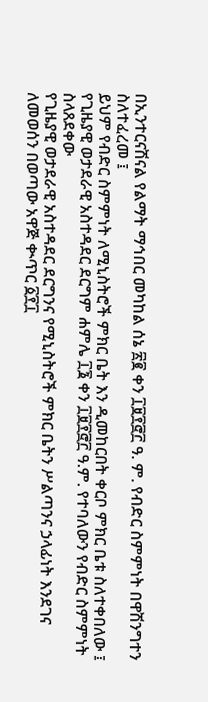በኢንተርናሽናል የልማት ማኅበር መካከል ሰኔ ፳፪ ቀን ፲፱፻፸፫ ዓ. ም. የብድር ስምምነት በዋሽንግተን ስለተፈረመ ፤
ይህም የብድር ስምምነት ለሚኒስትሮች ምክር ቤት እን ዲመከርበት ቀርቦ ምክር ቤቱ ስለተቀበለው ፤
የጊዜያዊ ወታደራዊ አስተዳደር ደርግም ሐምሌ ፲፮ ቀን ፲፱፻፸፫ ዓ.ም. የተባለውን የብድር ስምምነት ስላጸደቀው
የጊዜያዊ ወታደራዊ አስተዳደር ደርግንና የሚኒስትሮች ምክር ቤትን ሥልጣንና ኃላፊነት እንደገና ለመወሰን በወጣው አዋጅ ቊጥር ፩፻፲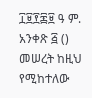፲፱፻፷፱ ዓ ም. አንቀጽ ፭ () መሠረት ከዚህ የሚከተለው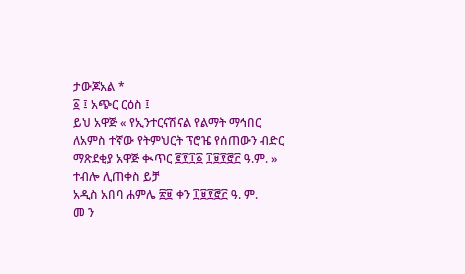ታውጆአል *
፩ ፤ አጭር ርዕስ ፤
ይህ አዋጅ « የኢንተርናሽናል የልማት ማኅበር ለአምስ ተኛው የትምህርት ፕሮዤ የሰጠውን ብድር ማጽደቂያ አዋጅ ቊጥር ፪፻፲፩ ፲፱፻፸፫ ዓ.ም. » ተብሎ ሊጠቀስ ይቻ
አዲስ አበባ ሐምሌ ፳፱ ቀን ፲፱፻፸፫ ዓ. ም.
መ ን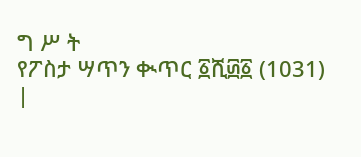ግ ሥ ት
የፖስታ ሣጥን ቊጥር ፩ሺ፴፩ (1031)
|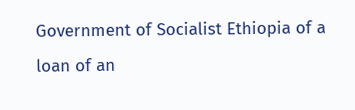Government of Socialist Ethiopia of a loan of an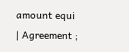amount equi
| Agreement ;